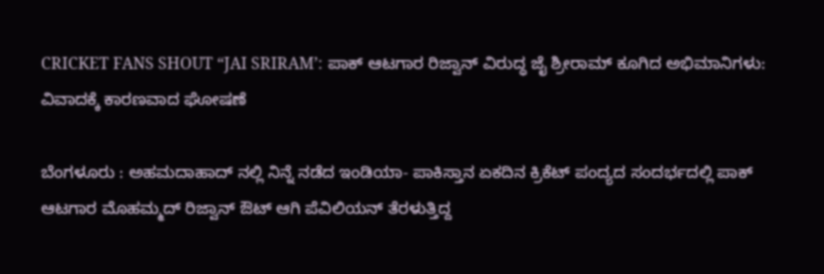CRICKET FANS SHOUT “JAI SRIRAM’: ಪಾಕ್ ಆಟಗಾರ ರಿಜ್ವಾನ್ ವಿರುದ್ಧ ಜೈ ಶ್ರೀರಾಮ್ ಕೂಗಿದ ಅಭಿಮಾನಿಗಳು: ವಿವಾದಕ್ಕೆ ಕಾರಣವಾದ ಘೋಷಣೆ

ಬೆಂಗಳೂರು : ಅಹಮದಾಹಾದ್ ನಲ್ಲಿ ನಿನ್ನೆ ನಡೆದ ಇಂಡಿಯಾ- ಪಾಕಿಸ್ತಾನ ಏಕದಿನ ಕ್ರಿಕೆಟ್ ಪಂದ್ಯದ ಸಂದರ್ಭದಲ್ಲಿ ಪಾಕ್ ಆಟಗಾರ ಮೊಹಮ್ಮದ್ ರಿಜ್ವಾನ್ ಔಟ್ ಆಗಿ ಪೆವಿಲಿಯನ್ ತೆರಳುತ್ತಿದ್ದ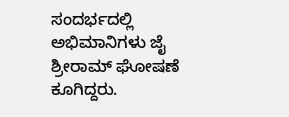ಸಂದರ್ಭದಲ್ಲಿ ಅಭಿಮಾನಿಗಳು ಜೈ ಶ್ರೀರಾಮ್ ಘೋಷಣೆ ಕೂಗಿದ್ದರು.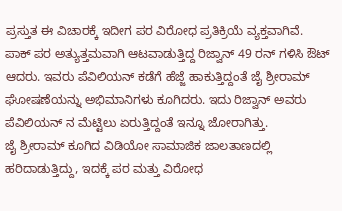ಪ್ರಸ್ತುತ ಈ ವಿಚಾರಕ್ಕೆ ಇದೀಗ ಪರ ವಿರೋಧ ಪ್ರತಿಕ್ರಿಯೆ ವ್ಯಕ್ತವಾಗಿವೆ.
ಪಾಕ್ ಪರ ಅತ್ಯುತ್ತಮವಾಗಿ ಆಟವಾಡುತ್ತಿದ್ದ ರಿಜ್ವಾನ್ 49 ರನ್ ಗಳಿಸಿ ಔಟ್ ಆದರು. ಇವರು ಪೆವಿಲಿಯನ್ ಕಡೆಗೆ ಹೆಜ್ಜೆ ಹಾಕುತ್ತಿದ್ದಂತೆ ಜೈ ಶ್ರೀರಾಮ್ ಘೋಷಣೆಯನ್ನು ಅಭಿಮಾನಿಗಳು ಕೂಗಿದರು. ಇದು ರಿಜ್ವಾನ್ ಅವರು ಪೆವಿಲಿಯನ್ ನ ಮೆಟ್ಟಿಲು ಏರುತ್ತಿದ್ದಂತೆ ಇನ್ನೂ ಜೋರಾಗಿತ್ತು.
ಜೈ ಶ್ರೀರಾಮ್ ಕೂಗಿದ ವಿಡಿಯೋ ಸಾಮಾಜಿಕ ಜಾಲತಾಣದಲ್ಲಿ ಹರಿದಾಡುತ್ತಿದ್ದು, ಇದಕ್ಕೆ ಪರ ಮತ್ತು ವಿರೋಧ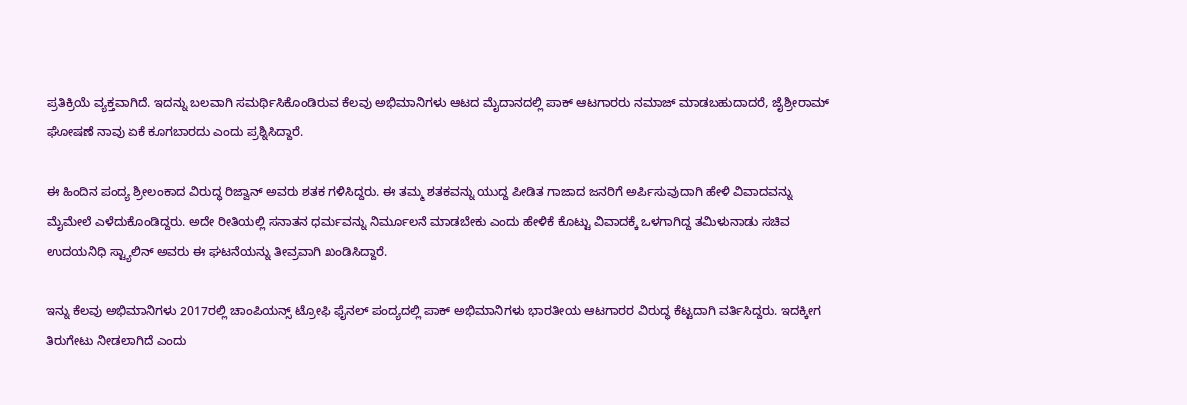ಪ್ರತಿಕ್ರಿಯೆ ವ್ಯಕ್ತವಾಗಿದೆ. ಇದನ್ನು ಬಲವಾಗಿ ಸಮರ್ಥಿಸಿಕೊಂಡಿರುವ ಕೆಲವು ಅಭಿಮಾನಿಗಳು ಆಟದ ಮೈದಾನದಲ್ಲಿ ಪಾಕ್ ಆಟಗಾರರು ನಮಾಜ್ ಮಾಡಬಹುದಾದರೆ, ಜೈಶ್ರೀರಾಮ್ ಘೋಷಣೆ ನಾವು ಏಕೆ ಕೂಗಬಾರದು ಎಂದು ಪ್ರಶ್ನಿಸಿದ್ದಾರೆ.

ಈ ಹಿಂದಿನ ಪಂದ್ಯ ಶ್ರೀಲಂಕಾದ ವಿರುದ್ಧ ರಿಜ್ವಾನ್ ಅವರು ಶತಕ ಗಳಿಸಿದ್ದರು. ಈ ತಮ್ಮ ಶತಕವನ್ನು ಯುದ್ದ ಪೀಡಿತ ಗಾಜಾದ ಜನರಿಗೆ ಅರ್ಪಿಸುವುದಾಗಿ ಹೇಳಿ ವಿವಾದವನ್ನು ಮೈಮೇಲೆ ಎಳೆದುಕೊಂಡಿದ್ದರು. ಅದೇ ರೀತಿಯಲ್ಲಿ ಸನಾತನ ಧರ್ಮವನ್ನು ನಿರ್ಮೂಲನೆ ಮಾಡಬೇಕು ಎಂದು ಹೇಳಿಕೆ ಕೊಟ್ಟು ವಿವಾದಕ್ಕೆ ಒಳಗಾಗಿದ್ದ ತಮಿಳುನಾಡು ಸಚಿವ ಉದಯನಿಧಿ ಸ್ಟ್ಯಾಲಿನ್ ಅವರು ಈ ಘಟನೆಯನ್ನು ತೀವ್ರವಾಗಿ ಖಂಡಿಸಿದ್ದಾರೆ.

ಇನ್ನು ಕೆಲವು ಅಭಿಮಾನಿಗಳು 2017ರಲ್ಲಿ ಚಾಂಪಿಯನ್ಸ್ ಟ್ರೋಫಿ ಫೈನಲ್ ಪಂದ್ಯದಲ್ಲಿ ಪಾಕ್ ಅಭಿಮಾನಿಗಳು ಭಾರತೀಯ ಆಟಗಾರರ ವಿರುದ್ಧ ಕೆಟ್ಟದಾಗಿ ವರ್ತಿಸಿದ್ದರು. ಇದಕ್ಕೀಗ ತಿರುಗೇಟು ನೀಡಲಾಗಿದೆ ಎಂದು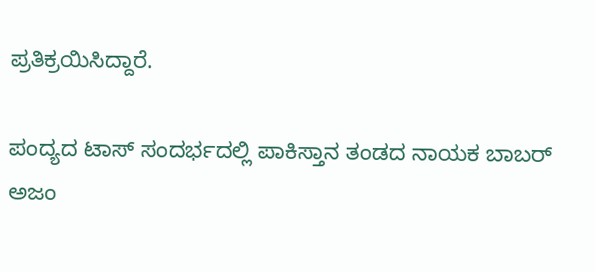ಪ್ರತಿಕ್ರಯಿಸಿದ್ದಾರೆ.

ಪಂದ್ಯದ ಟಾಸ್ ಸಂದರ್ಭದಲ್ಲಿ ಪಾಕಿಸ್ತಾನ ತಂಡದ ನಾಯಕ ಬಾಬರ್ ಅಜಂ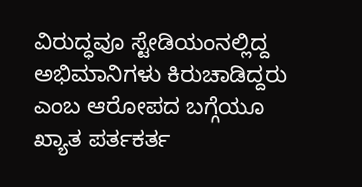ವಿರುದ್ಧವೂ ಸ್ಟೇಡಿಯಂನಲ್ಲಿದ್ದ ಅಭಿಮಾನಿಗಳು ಕಿರುಚಾಡಿದ್ದರು ಎಂಬ ಆರೋಪದ ಬಗ್ಗೆಯೂ ಖ್ಯಾತ ಪರ್ತಕರ್ತ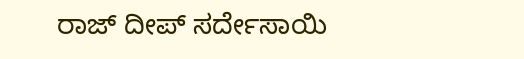ರಾಜ್ ದೀಪ್ ಸರ್ದೇಸಾಯಿ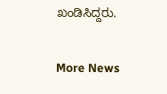ಖಂಡಿಸಿದ್ದರು.

More News